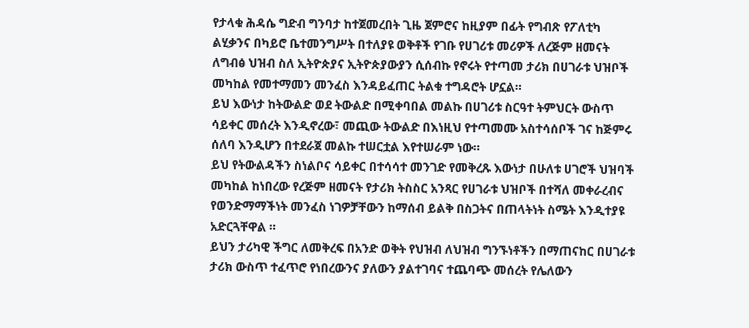የታላቁ ሕዳሴ ግድብ ግንባታ ከተጀመረበት ጊዜ ጀምሮና ከዚያም በፊት የግብጽ የፖለቲካ ልሂቃንና በካይሮ ቤተመንግሥት በተለያዩ ወቅቶች የገቡ የሀገሪቱ መሪዎች ለረጅም ዘመናት ለግብፅ ህዝብ ስለ ኢትዮጵያና ኢትዮጵያውያን ሲሰብኩ የኖሩት የተጣመ ታሪክ በሀገራቱ ህዝቦች መካከል የመተማመን መንፈስ እንዳይፈጠር ትልቁ ተግዳሮት ሆኗል።
ይህ እውነታ ከትውልድ ወደ ትውልድ በሚቀባበል መልኩ በሀገሪቱ ስርዓተ ትምህርት ውስጥ ሳይቀር መሰረት እንዲኖረው፣ መጪው ትውልድ በእነዚህ የተጣመሙ አስተሳሰቦች ገና ከጅምሩ ሰለባ እንዲሆን በተደራጀ መልኩ ተሠርቷል እየተሠራም ነው።
ይህ የትውልዳችን ስነልቦና ሳይቀር በተሳሳተ መንገድ የመቅረጹ እውነታ በሁለቱ ሀገሮች ህዝባች መካከል ከነበረው የረጅም ዘመናት የታሪክ ትስስር አንጻር የሀገራቱ ህዝቦች በተሻለ መቀራረብና የወንድማማችነት መንፈስ ነገዎቻቸውን ከማሰብ ይልቅ በስጋትና በጠላትነት ስሜት እንዲተያዩ አድርጓቸዋል ።
ይህን ታሪካዊ ችግር ለመቅረፍ በአንድ ወቅት የህዝብ ለህዝብ ግንኙነቶችን በማጠናከር በሀገራቱ ታሪክ ውስጥ ተፈጥሮ የነበረውንና ያለውን ያልተገባና ተጨባጭ መሰረት የሌለውን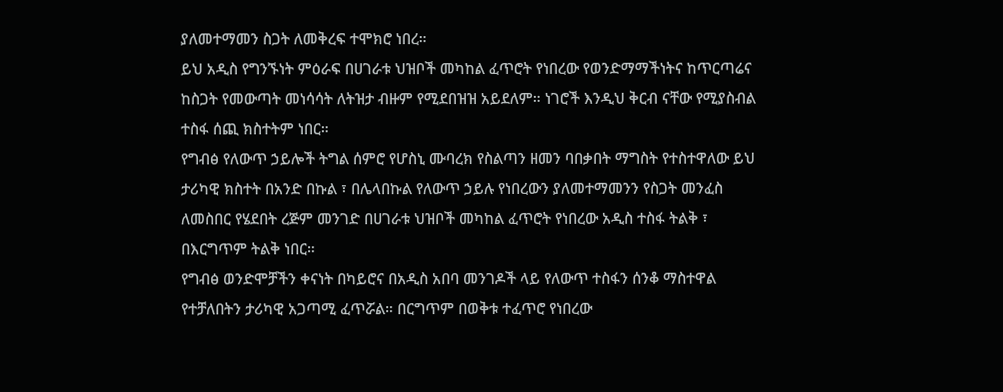ያለመተማመን ስጋት ለመቅረፍ ተሞክሮ ነበረ።
ይህ አዲስ የግንኙነት ምዕራፍ በሀገራቱ ህዝቦች መካከል ፈጥሮት የነበረው የወንድማማችነትና ከጥርጣሬና ከስጋት የመውጣት መነሳሳት ለትዝታ ብዙም የሚደበዝዝ አይደለም። ነገሮች እንዲህ ቅርብ ናቸው የሚያስብል ተስፋ ሰጪ ክስተትም ነበር።
የግብፅ የለውጥ ኃይሎች ትግል ሰምሮ የሆስኒ ሙባረክ የስልጣን ዘመን ባበቃበት ማግስት የተስተዋለው ይህ ታሪካዊ ክስተት በአንድ በኩል ፣ በሌላበኩል የለውጥ ኃይሉ የነበረውን ያለመተማመንን የስጋት መንፈስ ለመስበር የሄደበት ረጅም መንገድ በሀገራቱ ህዝቦች መካከል ፈጥሮት የነበረው አዲስ ተስፋ ትልቅ ፣ በእርግጥም ትልቅ ነበር።
የግብፅ ወንድሞቻችን ቀናነት በካይሮና በአዲስ አበባ መንገዶች ላይ የለውጥ ተስፋን ሰንቆ ማስተዋል የተቻለበትን ታሪካዊ አጋጣሚ ፈጥሯል። በርግጥም በወቅቱ ተፈጥሮ የነበረው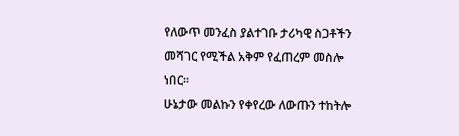የለውጥ መንፈስ ያልተገቡ ታሪካዊ ስጋቶችን መሻገር የሚችል አቅም የፈጠረም መስሎ ነበር።
ሁኔታው መልኩን የቀየረው ለውጡን ተከትሎ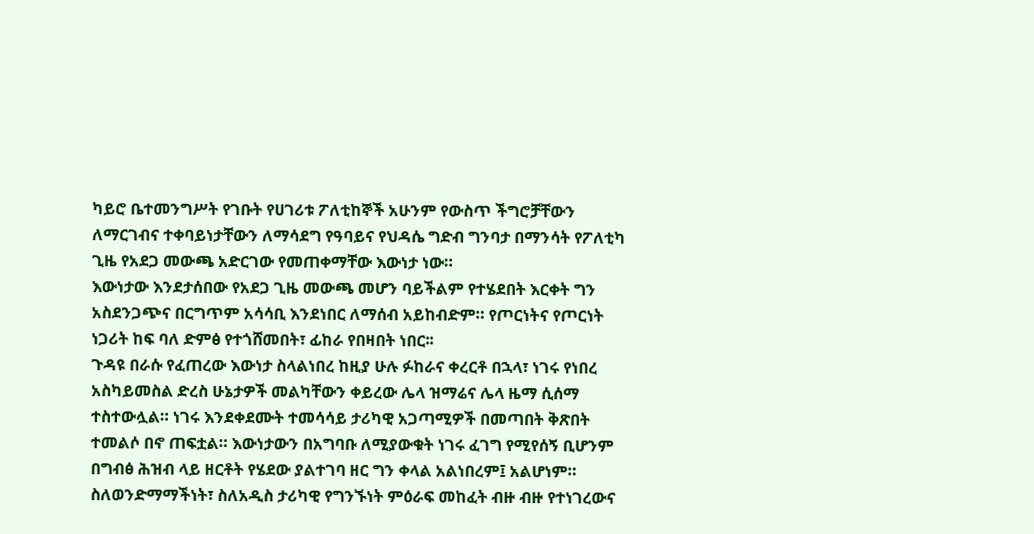ካይሮ ቤተመንግሥት የገቡት የሀገሪቱ ፖለቲከኞች አሁንም የውስጥ ችግሮቻቸውን ለማርገብና ተቀባይነታቸውን ለማሳደግ የዓባይና የህዳሴ ግድብ ግንባታ በማንሳት የፖለቲካ ጊዜ የአደጋ መውጫ አድርገው የመጠቀማቸው እውነታ ነው።
እውነታው እንደታሰበው የአደጋ ጊዜ መውጫ መሆን ባይችልም የተሄደበት እርቀት ግን አስደንጋጭና በርግጥም አሳሳቢ እንደነበር ለማሰብ አይከብድም። የጦርነትና የጦርነት ነጋሪት ከፍ ባለ ድምፅ የተጎሸመበት፣ ፊከራ የበዛበት ነበር፡፡
ጉዳዩ በራሱ የፈጠረው እውነታ ስላልነበረ ከዚያ ሁሉ ፉከራና ቀረርቶ በኋላ፣ ነገሩ የነበረ አስካይመስል ድረስ ሁኔታዎች መልካቸውን ቀይረው ሌላ ዝማሬና ሌላ ዜማ ሲሰማ ተስተውሏል። ነገሩ እንደቀደሙት ተመሳሳይ ታሪካዊ አጋጣሚዎች በመጣበት ቅጽበት ተመልሶ በኖ ጠፍቷል። እውነታውን በአግባቡ ለሚያውቁት ነገሩ ፈገግ የሚየሰኝ ቢሆንም በግብፅ ሕዝብ ላይ ዘርቶት የሄደው ያልተገባ ዘር ግን ቀላል አልነበረም፤ አልሆነም።
ስለወንድማማችነት፣ ስለአዲስ ታሪካዊ የግንኙነት ምዕራፍ መከፈት ብዙ ብዙ የተነገረውና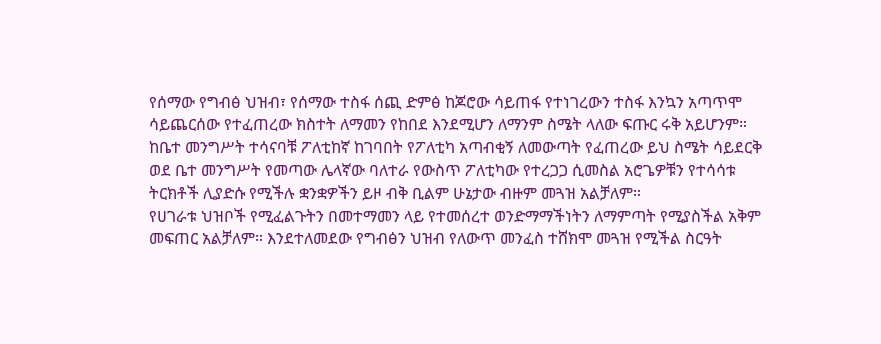የሰማው የግብፅ ህዝብ፣ የሰማው ተስፋ ሰጪ ድምፅ ከጆሮው ሳይጠፋ የተነገረውን ተስፋ እንኳን አጣጥሞ ሳይጨርሰው የተፈጠረው ክስተት ለማመን የከበደ እንደሚሆን ለማንም ስሜት ላለው ፍጡር ሩቅ አይሆንም።
ከቤተ መንግሥት ተሳናባቹ ፖለቲከኛ ከገባበት የፖለቲካ አጣብቂኝ ለመውጣት የፈጠረው ይህ ስሜት ሳይደርቅ ወደ ቤተ መንግሥት የመጣው ሌላኛው ባለተራ የውስጥ ፖለቲካው የተረጋጋ ሲመስል አሮጌዎቹን የተሳሳቱ ትርክቶች ሊያድሱ የሚችሉ ቋንቋዎችን ይዞ ብቅ ቢልም ሁኔታው ብዙም መጓዝ አልቻለም።
የሀገራቱ ህዝቦች የሚፈልጉትን በመተማመን ላይ የተመሰረተ ወንድማማችነትን ለማምጣት የሚያስችል አቅም መፍጠር አልቻለም። እንደተለመደው የግብፅን ህዝብ የለውጥ መንፈስ ተሸክሞ መጓዝ የሚችል ስርዓት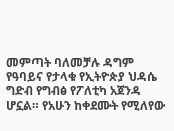መምጣት ባለመቻሉ ዳግም የዓባይና የታላቁ የኢትዮጵያ ህዳሴ ግድብ የግብፅ የፖለቲካ አጀንዳ ሆኗል። የአሁን ከቀደሙት የሚለየው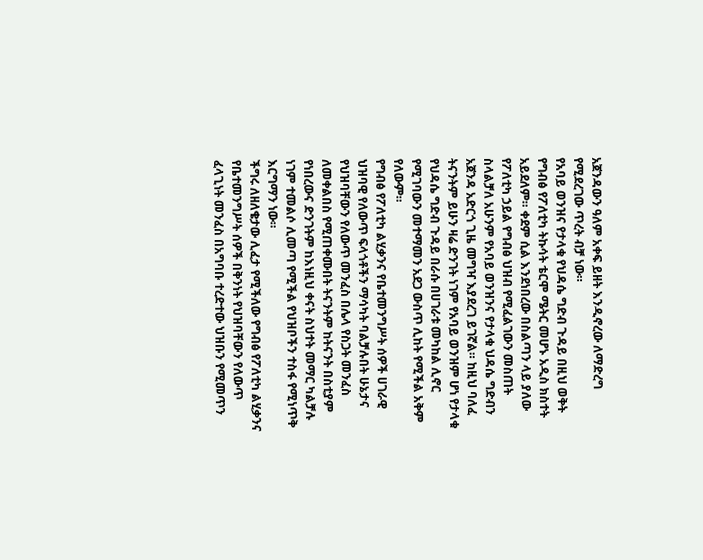አጀንዳውን ዓለም አቀፍ ይዘት እንዲኖረው ለማድረግ የሚደረገው ጥረት ብቻ ነው።
የአባይ ወንዝና የታላቁ የህዳሴ ግድብ ጉዳይ በዚህ ወቅት የግብፅ የፖለቲካ ትኩሳት ቴርሞ ሜትር መሆኑ አዲስ ክስተት አይደለም። ቀደም ሲል እንደነበረው በስልጣን ላይ ያለው የፖለቲካ ኃይል የግብፅ ህዝብ የሚፈልገውን መስጠት ስላልቻለ አሁንም የአባይ ወንዝንና የታላቁ ህዳሴ ግድብን አጀንዳ አድርጎ ጊዜ መግዣ እያደረገ ይገኛል። ከዚህ ባለፈ ትናንትም ይሁን ዛሬ ድንገት ነገም የአባይ ወንዝም ሆነ የታላቁ የህዳሴ ግድብ ጉዳይ በራሱ በሀገራቱ መካከል ሊኖር የሚገባውን መተማመን አደጋ ውስጥ ሊከት የሚችል አቅም የለውም።
የግብፅ የፖለቲካ ልሂቃንና የቤተመንግሥት ሰዎች ሀገራዊ ህዝባዊ የለውጥ ፍላጎቶችን ማሳካት ባልቻሉበት ሁኔታና የህዝባቸውን የለውጥ መንፈስ በሌላ የስጋት መንፈስ ለመቀልበስ የሚጠቀሙበት ትናንትም ከትናንት በስቲያም የነበረውና ድንገትም ከእነዚህ ቀናት ስህተት መማር ካልቻሉ ነገም ተመልሶ ሊመጣ የሚችል የህዝቦችን ተስፋ የሚነጥቅ እርግማን ነው።
ችግሩ ለዘለቄታው ሊፈታ የሚችለው የግብፅ የፖለቲካ ልሂቃንና የቤተመንግሥት ሰዎች በቅንነት የህዝባቸውን የለውጥ ፈላጊነት መንፈስ በአግባቡ ተረድተው ህዝቡን የሚመጥን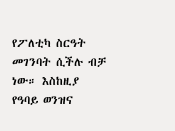የፖለቲካ ስርዓት መገንባት ሲችሉ ብቻ ነው። እስከዚያ የዓባይ ወንዝና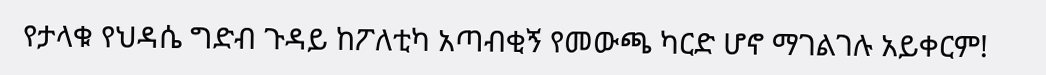የታላቁ የህዳሴ ግድብ ጉዳይ ከፖለቲካ አጣብቂኝ የመውጫ ካርድ ሆኖ ማገልገሉ አይቀርም!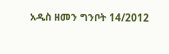አዲስ ዘመን ግንቦት 14/2012